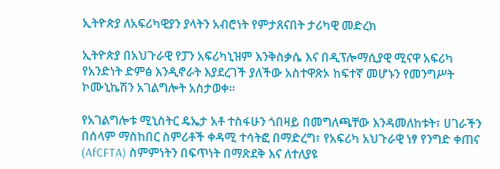ኢትዮጵያ ለአፍሪካዊያን ያላትን አብሮነት የምታጸናበት ታሪካዊ መድረክ

ኢትዮጵያ በአህጉራዊ የፓን አፍሪካኒዝም እንቅስቃሴ እና በዲፕሎማሲያዊ ሚናዋ አፍሪካ የአንድነት ድምፅ እንዲኖራት እያደረገች ያለችው አስተዋጽኦ ከፍተኛ መሆኑን የመንግሥት ኮሙኒኬሽን አገልግሎት አስታወቀ።

የአገልግሎቱ ሚኒስትር ዴኤታ አቶ ተስፋሁን ጎበዛይ በመግለጫቸው እንዳመለከቱት፣ ሀገራችን በሰላም ማስከበር ስምሪቶች ቀዳሚ ተሳትፎ በማድረግ፣ የአፍሪካ አህጉራዊ ነፃ የንግድ ቀጠና (AfCFTA) ስምምነትን በፍጥነት በማጽደቅ እና ለተለያዩ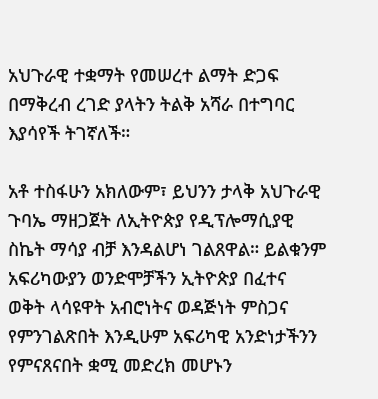አህጉራዊ ተቋማት የመሠረተ ልማት ድጋፍ በማቅረብ ረገድ ያላትን ትልቅ አሻራ በተግባር እያሳየች ትገኛለች።

አቶ ተስፋሁን አክለውም፣ ይህንን ታላቅ አህጉራዊ ጉባኤ ማዘጋጀት ለኢትዮጵያ የዲፕሎማሲያዊ ስኬት ማሳያ ብቻ እንዳልሆነ ገልጸዋል። ይልቁንም አፍሪካውያን ወንድሞቻችን ኢትዮጵያ በፈተና ወቅት ላሳዩዋት አብሮነትና ወዳጅነት ምስጋና የምንገልጽበት እንዲሁም አፍሪካዊ አንድነታችንን የምናጸናበት ቋሚ መድረክ መሆኑን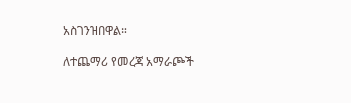አስገንዝበዋል።

ለተጨማሪ የመረጃ አማራጮች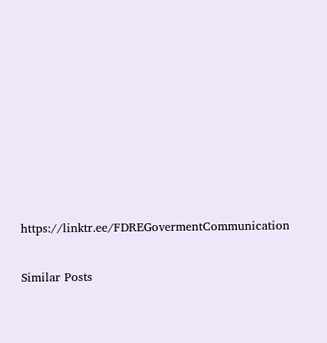https://linktr.ee/FDREGovermentCommunication

Similar Posts